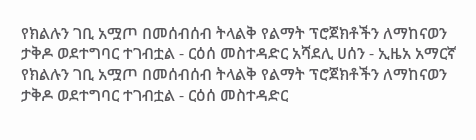የክልሉን ገቢ አሟጦ በመሰብሰብ ትላልቅ የልማት ፕሮጀክቶችን ለማከናወን ታቅዶ ወደተግባር ተገብቷል - ርዕሰ መስተዳድር አሻደሊ ሀሰን - ኢዜአ አማርኛ
የክልሉን ገቢ አሟጦ በመሰብሰብ ትላልቅ የልማት ፕሮጀክቶችን ለማከናወን ታቅዶ ወደተግባር ተገብቷል - ርዕሰ መስተዳድር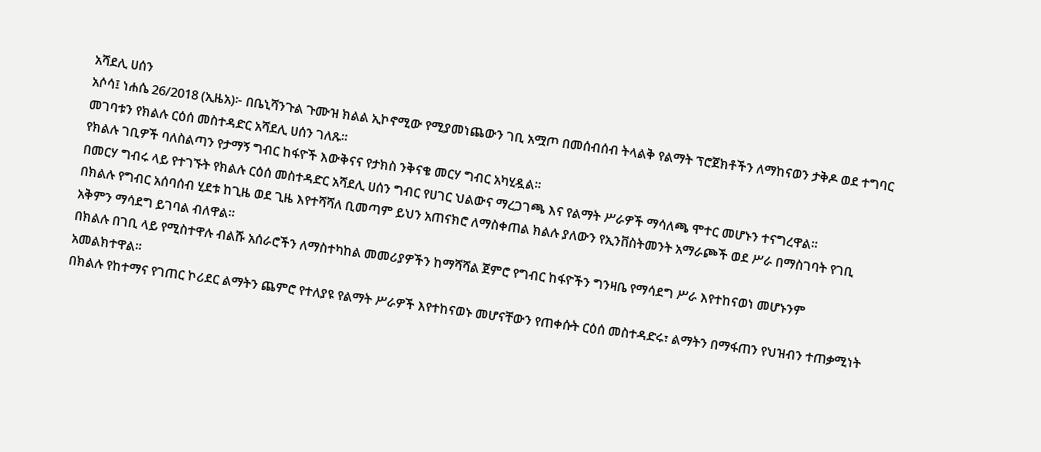አሻደሊ ሀሰን
አሶሳ፤ ነሐሴ 26/2018 (ኢዜአ)፦ በቤኒሻንጉል ጉሙዝ ክልል ኢኮኖሚው የሚያመነጨውን ገቢ አሟጦ በመሰብሰብ ትላልቅ የልማት ፕሮጀክቶችን ለማከናወን ታቅዶ ወደ ተግባር መገባቱን የክልሉ ርዕሰ መስተዳድር አሻደሊ ሀሰን ገለጹ።
የክልሉ ገቢዎች ባለስልጣን የታማኝ ግብር ከፋዮች እውቅናና የታክስ ንቅናቄ መርሃ ግብር አካሂዷል።
በመርሃ ግብሩ ላይ የተገኙት የክልሉ ርዕሰ መስተዳድር አሻደሊ ሀሰን ግብር የሀገር ህልውና ማረጋገጫ እና የልማት ሥራዎች ማሳለጫ ሞተር መሆኑን ተናግረዋል።
በክልሉ የግብር አሰባሰብ ሂደቱ ከጊዜ ወደ ጊዜ እየተሻሻለ ቢመጣም ይህን አጠናክሮ ለማስቀጠል ክልሉ ያለውን የኢንቨስትመንት አማራጮች ወደ ሥራ በማስገባት የገቢ አቅምን ማሳደግ ይገባል ብለዋል።
በክልሉ በገቢ ላይ የሚስተዋሉ ብልሹ አሰራሮችን ለማስተካከል መመሪያዎችን ከማሻሻል ጀምሮ የግብር ከፋዮችን ግንዛቤ የማሳደግ ሥራ እየተከናወነ መሆኑንም አመልክተዋል።
በክልሉ የከተማና የገጠር ኮሪደር ልማትን ጨምሮ የተለያዩ የልማት ሥራዎች እየተከናወኑ መሆናቸውን የጠቀሱት ርዕሰ መስተዳድሩ፣ ልማትን በማፋጠን የህዝብን ተጠቃሚነት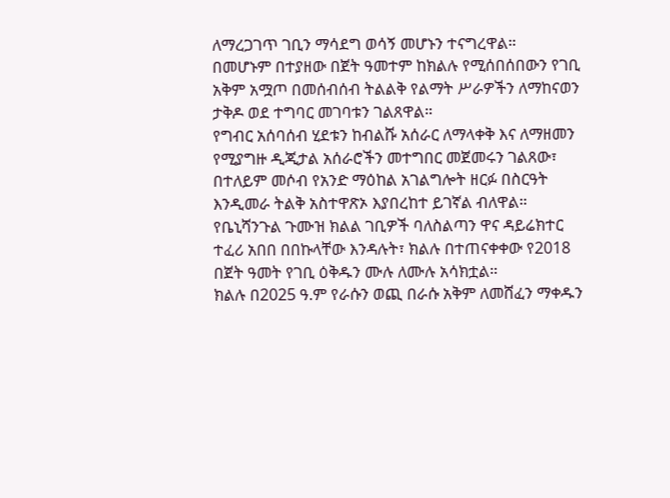ለማረጋገጥ ገቢን ማሳደግ ወሳኝ መሆኑን ተናግረዋል።
በመሆኑም በተያዘው በጀት ዓመተም ከክልሉ የሚሰበሰበውን የገቢ አቅም አሟጦ በመሰብሰብ ትልልቅ የልማት ሥራዎችን ለማከናወን ታቅዶ ወደ ተግባር መገባቱን ገልጸዋል።
የግብር አሰባሰብ ሂደቱን ከብልሹ አሰራር ለማላቀቅ እና ለማዘመን የሚያግዙ ዲጂታል አሰራሮችን መተግበር መጀመሩን ገልጸው፣ በተለይም መሶብ የአንድ ማዕከል አገልግሎት ዘርፉ በስርዓት እንዲመራ ትልቅ አስተዋጽኦ እያበረከተ ይገኛል ብለዋል።
የቤኒሻንጉል ጉሙዝ ክልል ገቢዎች ባለስልጣን ዋና ዳይሬክተር ተፈሪ አበበ በበኩላቸው እንዳሉት፣ ክልሉ በተጠናቀቀው የ2018 በጀት ዓመት የገቢ ዕቅዱን ሙሉ ለሙሉ አሳክቷል።
ክልሉ በ2025 ዓ.ም የራሱን ወጪ በራሱ አቅም ለመሸፈን ማቀዱን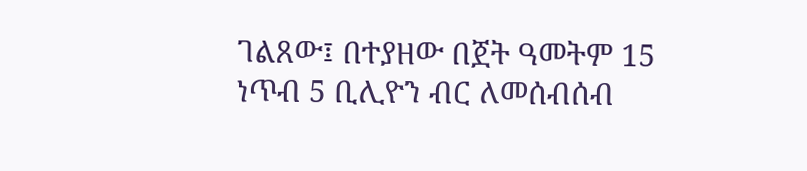ገልጸው፤ በተያዘው በጀት ዓመትም 15 ነጥብ 5 ቢሊዮን ብር ለመሰብሰብ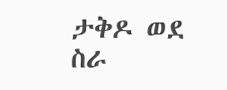ታቅዶ ወደ ስራ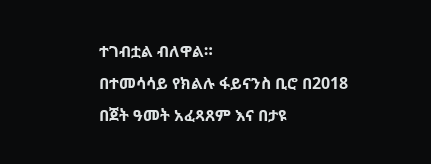ተገብቷል ብለዋል።
በተመሳሳይ የክልሉ ፋይናንስ ቢሮ በ2018 በጀት ዓመት አፈጻጸም እና በታዩ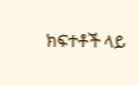ክፍተቶች ላይ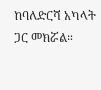ከባለድርሻ አካላት ጋር መክሯል።